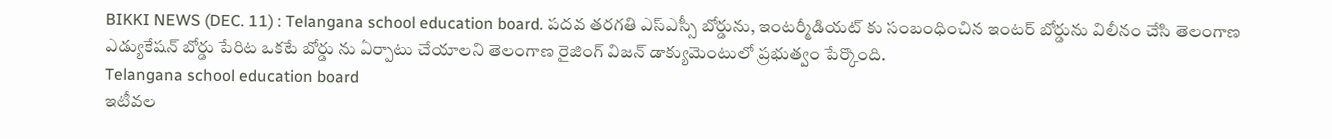BIKKI NEWS (DEC. 11) : Telangana school education board. పదవ తరగతి ఎస్ఎస్సీ బోర్డును, ఇంటర్మీడియట్ కు సంబంధించిన ఇంటర్ బోర్డును విలీనం చేసి తెలంగాణ ఎడ్యుకేషన్ బోర్డు పేరిట ఒకటే బోర్డు ను ఏర్పాటు చేయాలని తెలంగాణ రైజింగ్ విజన్ డాక్యుమెంటులో ప్రభుత్వం పేర్కొంది.
Telangana school education board
ఇటీవల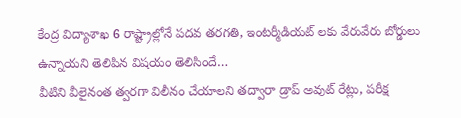కేంద్ర విద్యాశాఖ 6 రాష్ట్రాల్లోనే పదవ తరగతి, ఇంటర్మీడియట్ లకు వేరువేరు బోర్డులు ఉన్నాయని తెలిపిన విషయం తెలిసిందే…
వీటిని వీలైనంత త్వరగా విలీనం చేయాలని తద్వారా డ్రాప్ అవుట్ రేట్లు, పరీక్ష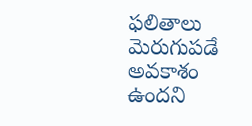ఫలితాలు మెరుగుపడే అవకాశం ఉందని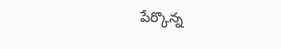పేర్కొన్న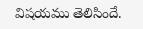విషయము తెలిసిందే.